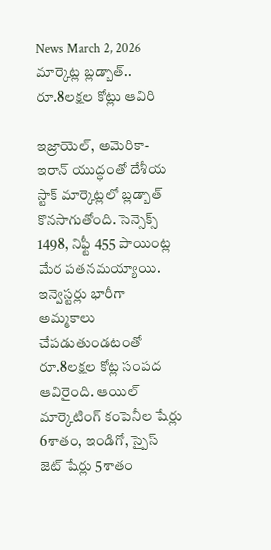News March 2, 2026
మార్కెట్ల బ్లడ్బాత్.. రూ.8లక్షల కోట్లు ఆవిరి

ఇజ్రాయెల్, అమెరికా-ఇరాన్ యుద్ధంతో దేశీయ స్టాక్ మార్కెట్లలో బ్లడ్బాత్ కొనసాగుతోంది. సెన్సెక్స్ 1498, నిఫ్టీ 455 పాయింట్ల మేర పతనమయ్యాయి. ఇన్వెస్టర్లు భారీగా అమ్మకాలు చేపడుతుండటంతో రూ.8లక్షల కోట్ల సంపద ఆవిరైంది. ఆయిల్ మార్కెటింగ్ కంపెనీల షేర్లు 6శాతం, ఇండిగో, స్పైస్ జెట్ షేర్లు 5శాతం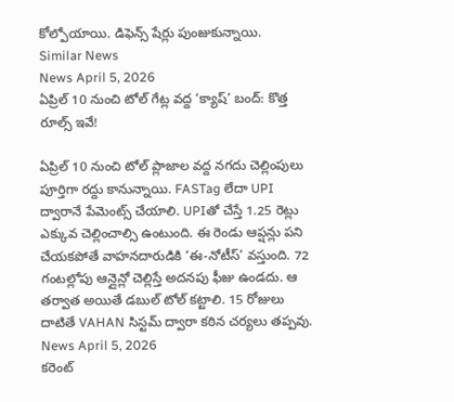కోల్పోయాయి. డిఫెన్స్ షేర్లు పుంజుకున్నాయి.
Similar News
News April 5, 2026
ఏప్రిల్ 10 నుంచి టోల్ గేట్ల వద్ద ‘క్యాష్’ బంద్: కొత్త రూల్స్ ఇవే!

ఏప్రిల్ 10 నుంచి టోల్ ప్లాజాల వద్ద నగదు చెల్లింపులు పూర్తిగా రద్దు కానున్నాయి. FASTag లేదా UPI ద్వారానే పేమెంట్స్ చేయాలి. UPIతో చేస్తే 1.25 రెట్లు ఎక్కువ చెల్లించాల్సి ఉంటుంది. ఈ రెండు ఆప్షన్లు పని చేయకపోతే వాహనదారుడికి ‘ఈ-నోటీస్’ వస్తుంది. 72 గంటల్లోపు ఆన్లైన్లో చెల్లిస్తే అదనపు ఫీజు ఉండదు. ఆ తర్వాత అయితే డబుల్ టోల్ కట్టాలి. 15 రోజులు దాటితే VAHAN సిస్టమ్ ద్వారా కఠిన చర్యలు తప్పవు.
News April 5, 2026
కరెంట్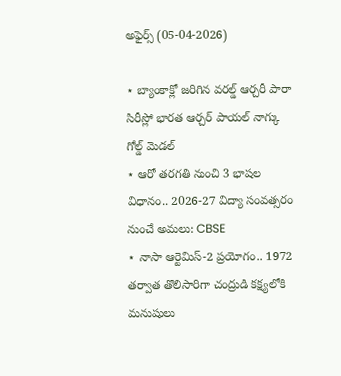అఫైర్స్ (05-04-2026)

⋆ బ్యాంకాక్లో జరిగిన వరల్డ్ ఆర్చరీ పారా సిరీస్లో భారత ఆర్చర్ పాయల్ నాగ్కు గోల్డ్ మెడల్
⋆ ఆరో తరగతి నుంచి 3 భాషల విధానం.. 2026-27 విద్యా సంవత్సరం నుంచే అమలు: CBSE
⋆ నాసా ఆర్టెమిస్-2 ప్రయోగం.. 1972 తర్వాత తొలిసారిగా చంద్రుడి కక్ష్యలోకి మనుషులు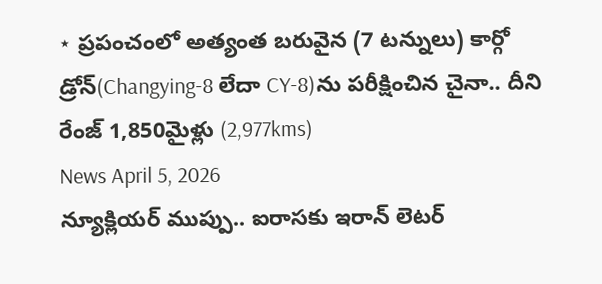⋆ ప్రపంచంలో అత్యంత బరువైన (7 టన్నులు) కార్గో డ్రోన్(Changying-8 లేదా CY-8)ను పరీక్షించిన చైనా.. దీని రేంజ్ 1,850మైళ్లు (2,977kms)
News April 5, 2026
న్యూక్లియర్ ముప్పు.. ఐరాసకు ఇరాన్ లెటర్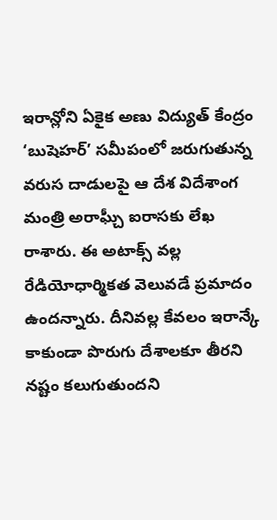ఇరాన్లోని ఏకైక అణు విద్యుత్ కేంద్రం ‘బుషెహర్’ సమీపంలో జరుగుతున్న వరుస దాడులపై ఆ దేశ విదేశాంగ మంత్రి అరాఘ్చీ ఐరాసకు లేఖ రాశారు. ఈ అటాక్స్ వల్ల రేడియోధార్మికత వెలువడే ప్రమాదం ఉందన్నారు. దీనివల్ల కేవలం ఇరాన్కే కాకుండా పొరుగు దేశాలకూ తీరని నష్టం కలుగుతుందని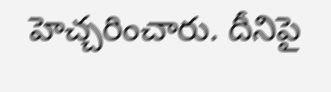హెచ్చరించారు. దీనిపై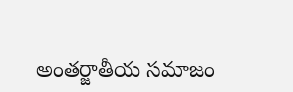అంతర్జాతీయ సమాజం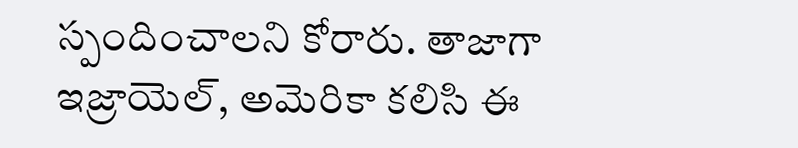స్పందించాలని కోరారు. తాజాగా ఇజ్రాయెల్, అమెరికా కలిసి ఈ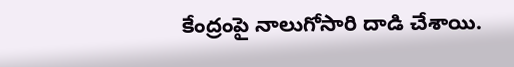కేంద్రంపై నాలుగోసారి దాడి చేశాయి.